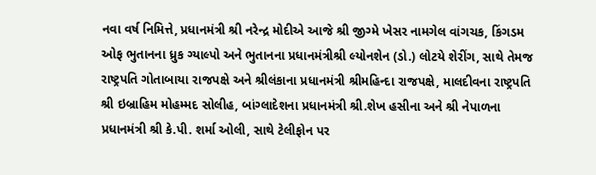નવા વર્ષ નિમિત્તે, પ્રધાનમંત્રી શ્રી નરેન્દ્ર મોદીએ આજે શ્રી જીગ્મે ખેસર નામગેલ વાંગચક, કિંગડમ ઓફ ભુતાનના ધ્રુક ગ્યાલ્પો અને ભુતાનના પ્રધાનમંત્રીશ્રી લ્યોનશેન (ડો.) લોટયે શેરીંગ, સાથે તેમજ રાષ્ટ્રપતિ ગોતાબાયા રાજપક્ષે અને શ્રીલંકાના પ્રધાનમંત્રી શ્રીમહિન્દા રાજપક્ષે, માલદીવના રાષ્ટ્રપતિ શ્રી ઇબ્રાહિમ મોહમ્મદ સોલીહ, બાંગ્લાદેશના પ્રધાનમંત્રી શ્રી.શેખ હસીના અને શ્રી નેપાળના પ્રધાનમંત્રી શ્રી કે.પી. શર્મા ઓલી, સાથે ટેલીફોન પર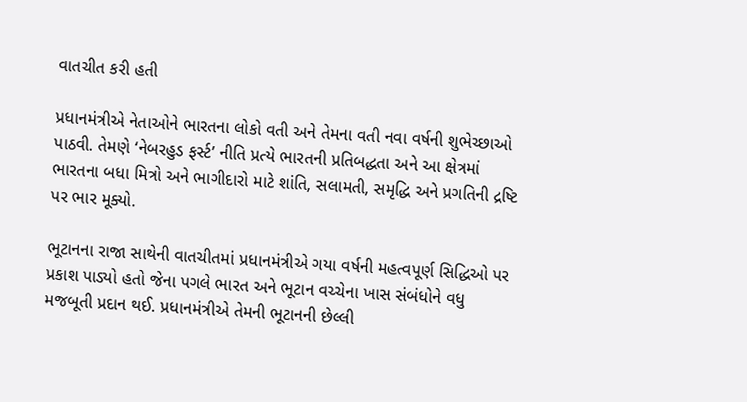વાતચીત કરી હતી

પ્રધાનમંત્રીએ નેતાઓને ભારતના લોકો વતી અને તેમના વતી નવા વર્ષની શુભેચ્છાઓ પાઠવી. તેમણે ‘નેબરહુડ ફર્સ્ટ’ નીતિ પ્રત્યે ભારતની પ્રતિબદ્ધતા અને આ ક્ષેત્રમાં ભારતના બધા મિત્રો અને ભાગીદારો માટે શાંતિ, સલામતી, સમૃદ્ધિ અને પ્રગતિની દ્રષ્ટિ પર ભાર મૂક્યો.

ભૂટાનના રાજા સાથેની વાતચીતમાં પ્રધાનમંત્રીએ ગયા વર્ષની મહત્વપૂર્ણ સિદ્ધિઓ પર પ્રકાશ પાડ્યો હતો જેના પગલે ભારત અને ભૂટાન વચ્ચેના ખાસ સંબંધોને વધુ મજબૂતી પ્રદાન થઈ. પ્રધાનમંત્રીએ તેમની ભૂટાનની છેલ્લી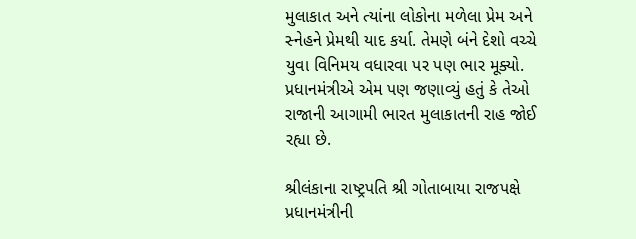મુલાકાત અને ત્યાંના લોકોના મળેલા પ્રેમ અને સ્નેહને પ્રેમથી યાદ કર્યા. તેમણે બંને દેશો વચ્ચે યુવા વિનિમય વધારવા પર પણ ભાર મૂક્યો. પ્રધાનમંત્રીએ એમ પણ જણાવ્યું હતું કે તેઓ રાજાની આગામી ભારત મુલાકાતની રાહ જોઈ રહ્યા છે.

શ્રીલંકાના રાષ્ટ્રપતિ શ્રી ગોતાબાયા રાજપક્ષે પ્રધાનમંત્રીની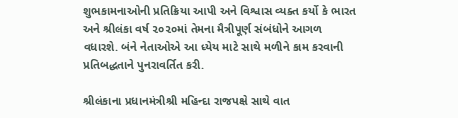શુભકામનાઓની પ્રતિક્રિયા આપી અને વિશ્વાસ વ્યક્ત કર્યો કે ભારત અને શ્રીલંકા વર્ષ ૨૦૨૦માં તેમના મૈત્રીપૂર્ણ સંબંધોને આગળ વધારશે. બંને નેતાઓએ આ ધ્યેય માટે સાથે મળીને કામ કરવાની પ્રતિબદ્ધતાને પુનરાવર્તિત કરી.

શ્રીલંકાના પ્રધાનમંત્રીશ્રી મહિન્દા રાજપક્ષે સાથે વાત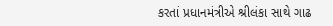કરતાં પ્રધાનમંત્રીએ શ્રીલંકા સાથે ગાઢ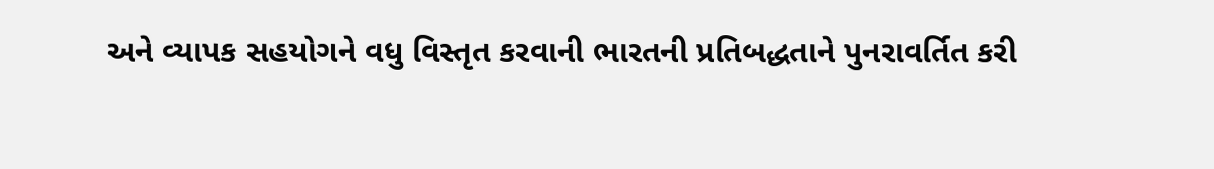અને વ્યાપક સહયોગને વધુ વિસ્તૃત કરવાની ભારતની પ્રતિબદ્ધતાને પુનરાવર્તિત કરી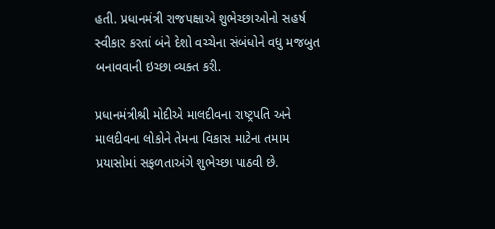હતી. પ્રધાનમંત્રી રાજપક્ષાએ શુભેચ્છાઓનો સહર્ષ સ્વીકાર કરતાં બંને દેશો વચ્ચેના સંબંધોને વધુ મજબુત બનાવવાની ઇચ્છા વ્યક્ત કરી.

પ્રધાનમંત્રીશ્રી મોદીએ માલદીવના રાષ્ટ્રપતિ અને માલદીવના લોકોને તેમના વિકાસ માટેના તમામ પ્રયાસોમાં સફળતાઅંગે શુભેચ્છા પાઠવી છે.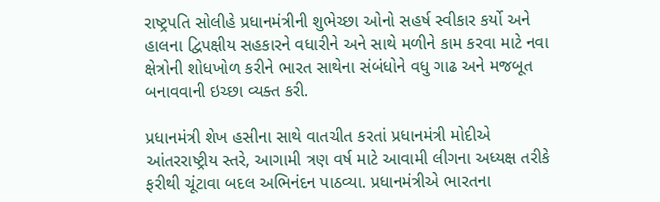રાષ્ટ્રપતિ સોલીહે પ્રધાનમંત્રીની શુભેચ્છા ઓનો સહર્ષ સ્વીકાર કર્યો અને હાલના દ્વિપક્ષીય સહકારને વધારીને અને સાથે મળીને કામ કરવા માટે નવા ક્ષેત્રોની શોધખોળ કરીને ભારત સાથેના સંબંધોને વધુ ગાઢ અને મજબૂત બનાવવાની ઇચ્છા વ્યક્ત કરી.

પ્રધાનમંત્રી શેખ હસીના સાથે વાતચીત કરતાં પ્રધાનમંત્રી મોદીએ આંતરરાષ્ટ્રીય સ્તરે, આગામી ત્રણ વર્ષ માટે આવામી લીગના અધ્યક્ષ તરીકે ફરીથી ચૂંટાવા બદલ અભિનંદન પાઠવ્યા. પ્રધાનમંત્રીએ ભારતના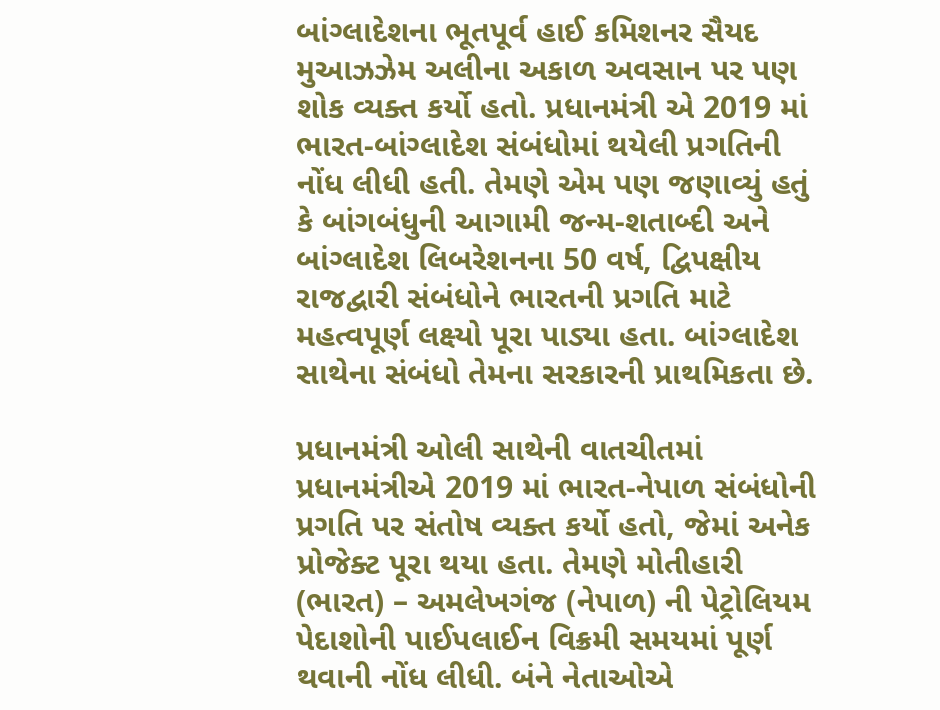બાંગ્લાદેશના ભૂતપૂર્વ હાઈ કમિશનર સૈયદ મુઆઝઝેમ અલીના અકાળ અવસાન પર પણ શોક વ્યક્ત કર્યો હતો. પ્રધાનમંત્રી એ 2019 માં ભારત-બાંગ્લાદેશ સંબંધોમાં થયેલી પ્રગતિની નોંધ લીધી હતી. તેમણે એમ પણ જણાવ્યું હતું કે બાંગબંધુની આગામી જન્મ-શતાબ્દી અને બાંગ્લાદેશ લિબરેશનના 50 વર્ષ, દ્વિપક્ષીય રાજદ્વારી સંબંધોને ભારતની પ્રગતિ માટે મહત્વપૂર્ણ લક્ષ્યો પૂરા પાડ્યા હતા. બાંગ્લાદેશ સાથેના સંબંધો તેમના સરકારની પ્રાથમિકતા છે.

પ્રધાનમંત્રી ઓલી સાથેની વાતચીતમાં પ્રધાનમંત્રીએ 2019 માં ભારત-નેપાળ સંબંધોની પ્રગતિ પર સંતોષ વ્યક્ત કર્યો હતો, જેમાં અનેક પ્રોજેક્ટ પૂરા થયા હતા. તેમણે મોતીહારી (ભારત) – અમલેખગંજ (નેપાળ) ની પેટ્રોલિયમ પેદાશોની પાઈપલાઈન વિક્રમી સમયમાં પૂર્ણ થવાની નોંધ લીધી. બંને નેતાઓએ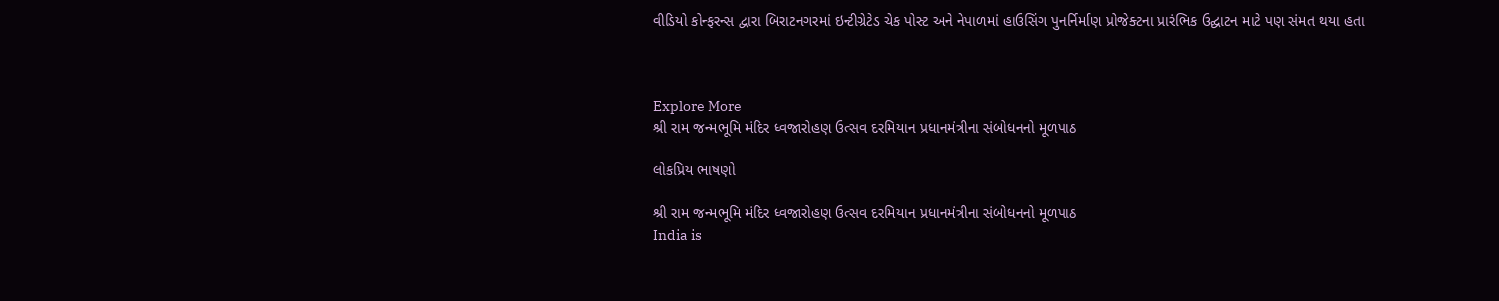વીડિયો કોન્ફરન્સ દ્વારા બિરાટનગરમાં ઇન્ટીગ્રેટેડ ચેક પોસ્ટ અને નેપાળમાં હાઉસિંગ પુનર્નિર્માણ પ્રોજેક્ટના પ્રારંભિક ઉદ્ઘાટન માટે પણ સંમત થયા હતા



Explore More
શ્રી રામ જન્મભૂમિ મંદિર ધ્વજારોહણ ઉત્સવ દરમિયાન પ્રધાનમંત્રીના સંબોધનનો મૂળપાઠ

લોકપ્રિય ભાષણો

શ્રી રામ જન્મભૂમિ મંદિર ધ્વજારોહણ ઉત્સવ દરમિયાન પ્રધાનમંત્રીના સંબોધનનો મૂળપાઠ
India is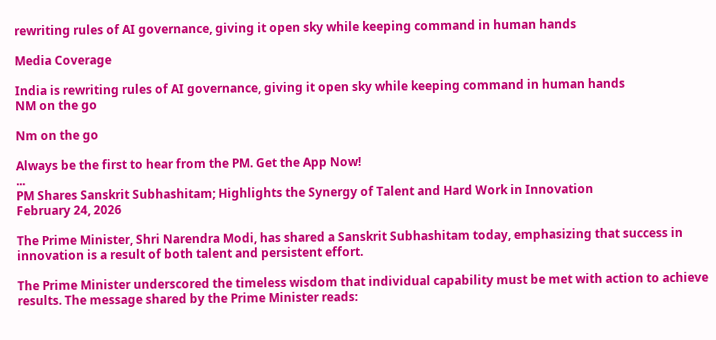rewriting rules of AI governance, giving it open sky while keeping command in human hands

Media Coverage

India is rewriting rules of AI governance, giving it open sky while keeping command in human hands
NM on the go

Nm on the go

Always be the first to hear from the PM. Get the App Now!
...
PM Shares Sanskrit Subhashitam; Highlights the Synergy of Talent and Hard Work in Innovation
February 24, 2026

The Prime Minister, Shri Narendra Modi, has shared a Sanskrit Subhashitam today, emphasizing that success in innovation is a result of both talent and persistent effort.

The Prime Minister underscored the timeless wisdom that individual capability must be met with action to achieve results. The message shared by the Prime Minister reads: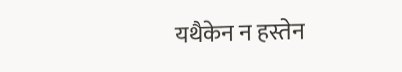यथैकेन न हस्तेन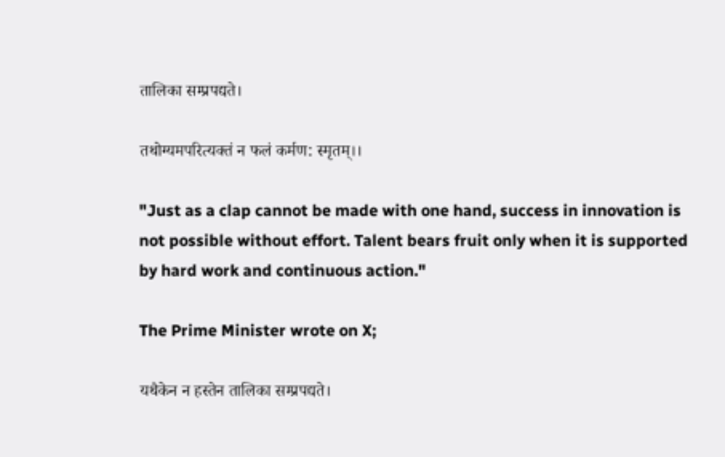तालिका सम्प्रपद्यते।

तथोग्यमपरित्यक्तं न फलं कर्मण: स्मृतम्।।

"Just as a clap cannot be made with one hand, success in innovation is not possible without effort. Talent bears fruit only when it is supported by hard work and continuous action."

The Prime Minister wrote on X;

यथैकेन न हस्तेन तालिका सम्प्रपद्यते।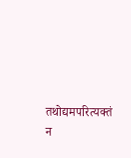तथोद्यमपरित्यक्तं न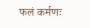फलं कर्मणः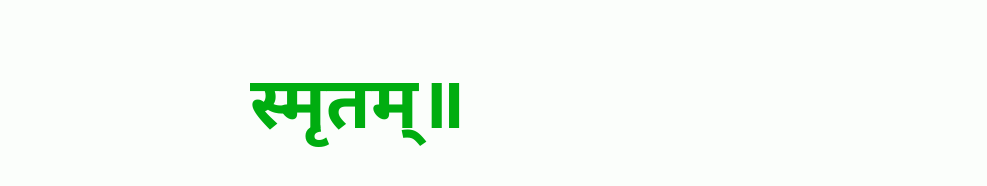स्मृतम्॥